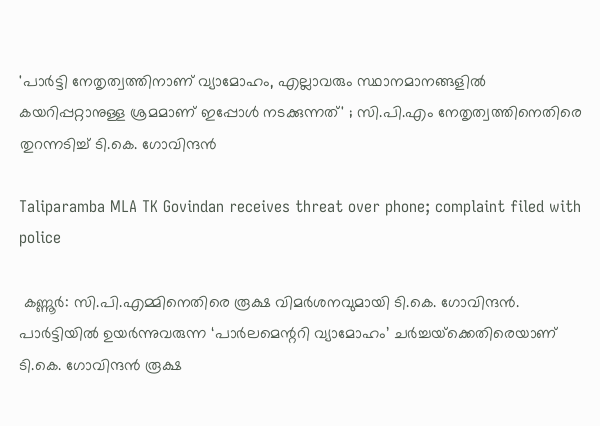'പാർട്ടി നേതൃത്വത്തിനാണ് വ്യാമോഹം, എല്ലാവരും സ്ഥാനമാനങ്ങളിൽ കയറിപ്പറ്റാനുള്ള ശ്രമമാണ് ഇപ്പോൾ നടക്കുന്നത്' ; സി.പി.എം നേതൃത്വത്തിനെതിരെ തുറന്നടിച്ച് ടി.കെ. ഗോവിന്ദൻ

Taliparamba MLA TK Govindan receives threat over phone; complaint filed with police

 കണ്ണൂർ: സി.പി.എമ്മിനെതിരെ രൂക്ഷ വിമർശനവുമായി ടി.കെ. ഗോവിന്ദൻ. പാർട്ടിയിൽ ഉയർന്നുവരുന്ന ‘പാർലമെന്ററി വ്യാമോഹം’ ചർച്ചയ്‌ക്കെതിരെയാണ് ടി.കെ. ഗോവിന്ദൻ രൂക്ഷ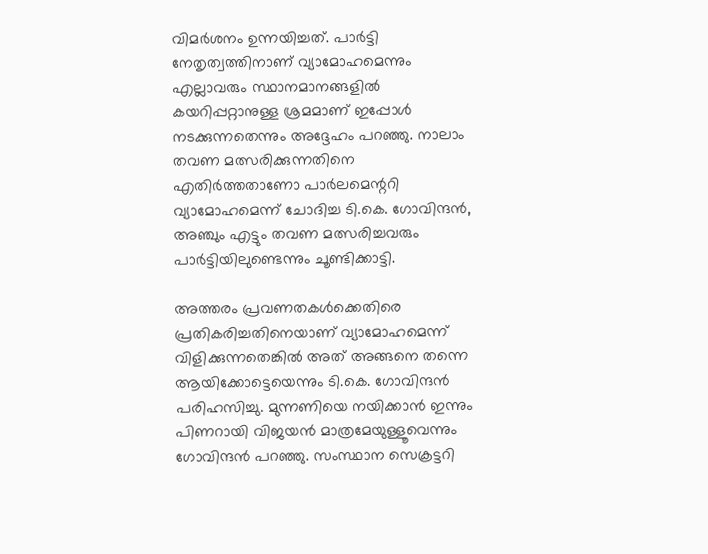വിമർശനം ഉന്നയിച്ചത്. പാർട്ടി നേതൃത്വത്തിനാണ് വ്യാമോഹമെന്നും എല്ലാവരും സ്ഥാനമാനങ്ങളിൽ കയറിപ്പറ്റാനുള്ള ശ്രമമാണ് ഇപ്പോൾ നടക്കുന്നതെന്നും അദ്ദേഹം പറഞ്ഞു. നാലാം തവണ മത്സരിക്കുന്നതിനെ എതിർത്തതാണോ പാർലമെന്ററി വ്യാമോഹമെന്ന് ചോദിച്ച ടി.കെ. ഗോവിന്ദൻ, അഞ്ചും എട്ടും തവണ മത്സരിച്ചവരും പാർട്ടിയിലുണ്ടെന്നും ചൂണ്ടിക്കാട്ടി.

അത്തരം പ്രവണതകൾക്കെതിരെ പ്രതികരിച്ചതിനെയാണ് വ്യാമോഹമെന്ന് വിളിക്കുന്നതെങ്കിൽ അത് അങ്ങനെ തന്നെ ആയിക്കോട്ടെയെന്നും ടി.കെ. ഗോവിന്ദൻ പരിഹസിച്ചു. മുന്നണിയെ നയിക്കാൻ ഇന്നും പിണറായി വിജയൻ മാത്രമേയുള്ളൂവെന്നും ഗോവിന്ദൻ പറഞ്ഞു. സംസ്ഥാന സെക്രട്ടറി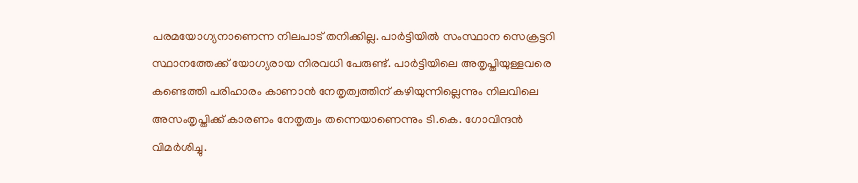പരമയോഗ്യനാണെന്ന നിലപാട് തനിക്കില്ല. പാർട്ടിയിൽ സംസ്ഥാന സെക്രട്ടറി സ്ഥാനത്തേക്ക് യോഗ്യരായ നിരവധി പേരുണ്ട്. പാർട്ടിയിലെ അതൃപ്തിയുള്ളവരെ കണ്ടെത്തി പരിഹാരം കാണാൻ നേതൃത്വത്തിന് കഴിയുന്നില്ലെന്നും നിലവിലെ അസംതൃപ്തിക്ക് കാരണം നേതൃത്വം തന്നെയാണെന്നും ടി.കെ. ഗോവിന്ദൻ വിമർശിച്ചു.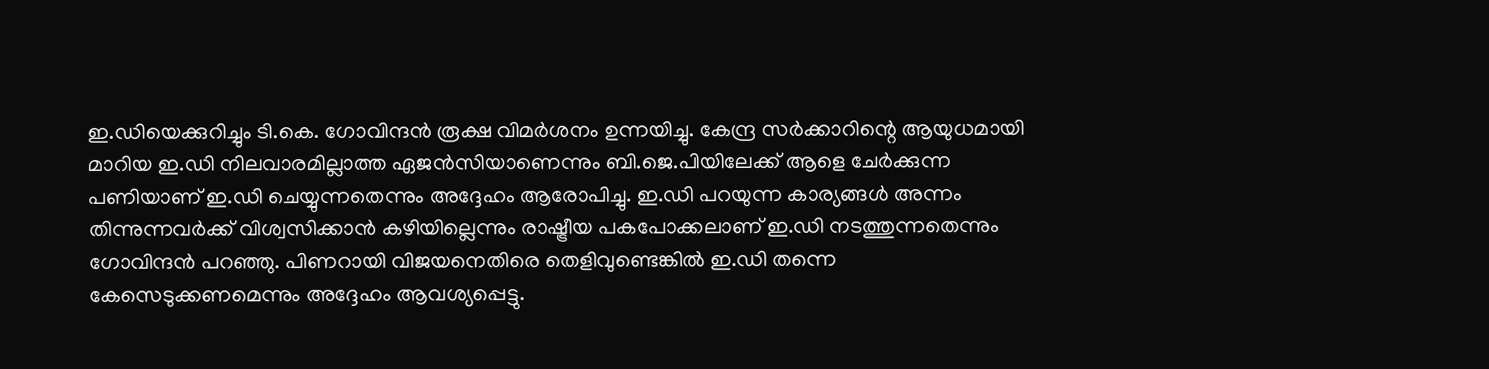ഇ.ഡിയെക്കുറിച്ചും ടി.കെ. ഗോവിന്ദൻ രൂക്ഷ വിമർശനം ഉന്നയിച്ചു. കേന്ദ്ര സർക്കാറിന്റെ ആയുധമായി മാറിയ ഇ.ഡി നിലവാരമില്ലാത്ത ഏജൻസിയാണെന്നും ബി.ജെ.പിയിലേക്ക് ആളെ ചേർക്കുന്ന പണിയാണ് ഇ.ഡി ചെയ്യുന്നതെന്നും അദ്ദേഹം ആരോപിച്ചു. ഇ.ഡി പറയുന്ന കാര്യങ്ങൾ അന്നം തിന്നുന്നവർക്ക് വിശ്വസിക്കാൻ കഴിയില്ലെന്നും രാഷ്ട്രീയ പകപോക്കലാണ് ഇ.ഡി നടത്തുന്നതെന്നും ഗോവിന്ദൻ പറഞ്ഞു. പിണറായി വിജയനെതിരെ തെളിവുണ്ടെങ്കിൽ ഇ.ഡി തന്നെ കേസെടുക്കണമെന്നും അദ്ദേഹം ആവശ്യപ്പെട്ടു.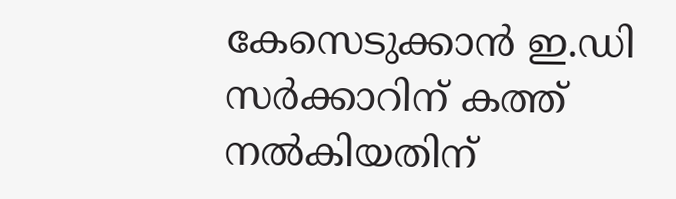കേസെടുക്കാൻ ഇ.ഡി സർക്കാറിന് കത്ത് നൽകിയതിന്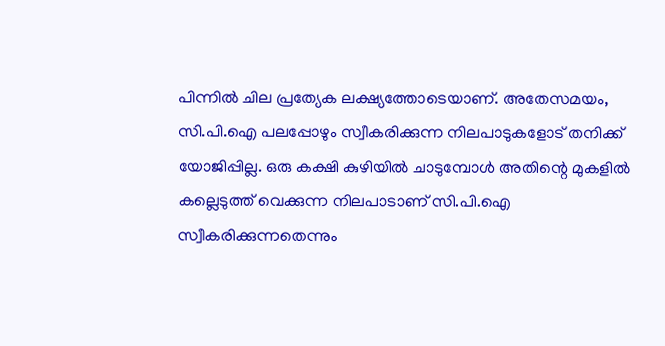പിന്നിൽ ചില പ്രത്യേക ലക്ഷ്യത്തോടെയാണ്. അതേസമയം, സി.പി.ഐ പലപ്പോഴും സ്വീകരിക്കുന്ന നിലപാടുകളോട് തനിക്ക് യോജിപ്പില്ല. ഒരു കക്ഷി കുഴിയിൽ ചാടുമ്പോൾ അതിന്റെ മുകളിൽ കല്ലെടുത്ത് വെക്കുന്ന നിലപാടാണ് സി.പി.ഐ സ്വീകരിക്കുന്നതെന്നും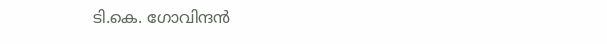ടി.കെ. ഗോവിന്ദൻ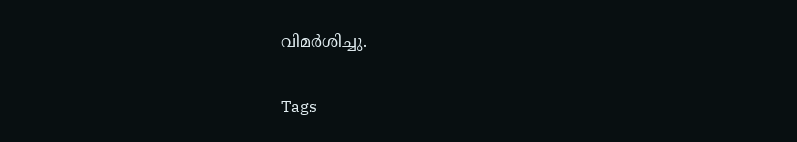വിമർശിച്ചു.

Tags